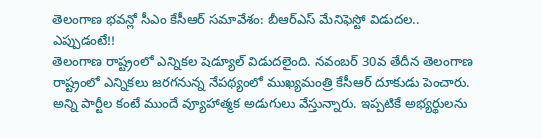తెలంగాణ భవన్లో సీఎం కేసీఆర్ సమావేశం: బీఆర్ఎస్ మేనిఫెస్టో విడుదల.. ఎప్పుడంటే!!
తెలంగాణ రాష్ట్రంలో ఎన్నికల షెడ్యూల్ విడుదలైంది. నవంబర్ 30వ తేదీన తెలంగాణ రాష్ట్రంలో ఎన్నికలు జరగనున్న నేపథ్యంలో ముఖ్యమంత్రి కేసీఆర్ దూకుడు పెంచారు. అన్ని పార్టీల కంటే ముందే వ్యూహాత్మక అడుగులు వేస్తున్నారు. ఇప్పటికే అభ్యర్థులను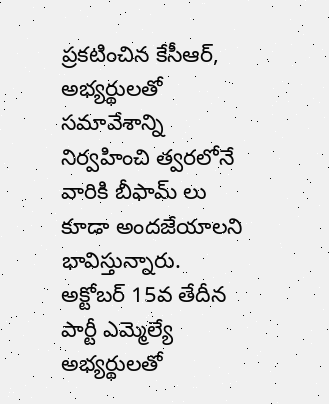ప్రకటించిన కేసీఆర్, అభ్యర్థులతో సమావేశాన్ని నిర్వహించి త్వరలోనే వారికి బీఫామ్ లు కూడా అందజేయాలని భావిస్తున్నారు.
అక్టోబర్ 15వ తేదీన పార్టీ ఎమ్మెల్యే అభ్యర్థులతో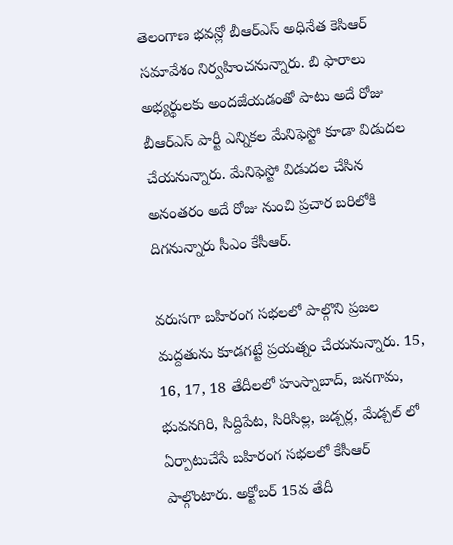తెలంగాణ భవన్లో బీఆర్ఎస్ అధినేత కెసిఆర్ సమావేశం నిర్వహించనున్నారు. బి ఫారాలు అభ్యర్థులకు అందజేయడంతో పాటు అదే రోజు బీఆర్ఎస్ పార్టీ ఎన్నికల మేనిఫెస్టో కూడా విడుదల చేయనున్నారు. మేనిఫెస్టో విడుదల చేసిన అనంతరం అదే రోజు నుంచి ప్రచార బరిలోకి దిగనున్నారు సీఎం కేసీఆర్.

వరుసగా బహిరంగ సభలలో పాల్గొని ప్రజల మద్దతును కూడగట్టే ప్రయత్నం చేయనున్నారు. 15, 16, 17, 18 తేదీలలో హుస్నాబాద్, జనగామ, భువనగిరి, సిద్దిపేట, సిరిసిల్ల, జడ్చర్ల, మేడ్చల్ లో ఏర్పాటుచేసే బహిరంగ సభలలో కేసీఆర్ పాల్గొంటారు. అక్టోబర్ 15వ తేదీ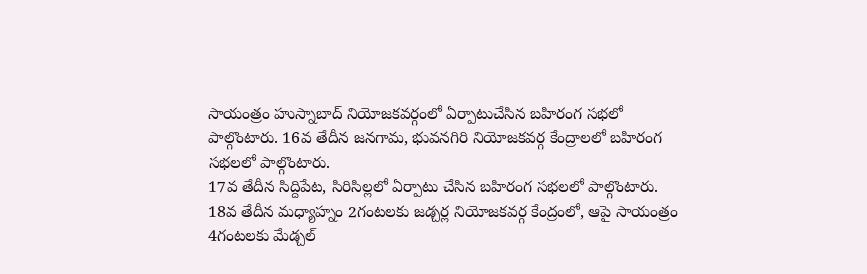సాయంత్రం హుస్నాబాద్ నియోజకవర్గంలో ఏర్పాటుచేసిన బహిరంగ సభలో పాల్గొంటారు. 16వ తేదీన జనగామ, భువనగిరి నియోజకవర్గ కేంద్రాలలో బహిరంగ సభలలో పాల్గొంటారు.
17వ తేదీన సిద్దిపేట, సిరిసిల్లలో ఏర్పాటు చేసిన బహిరంగ సభలలో పాల్గొంటారు. 18వ తేదీన మధ్యాహ్నం 2గంటలకు జడ్చర్ల నియోజకవర్గ కేంద్రంలో, ఆపై సాయంత్రం 4గంటలకు మేడ్చల్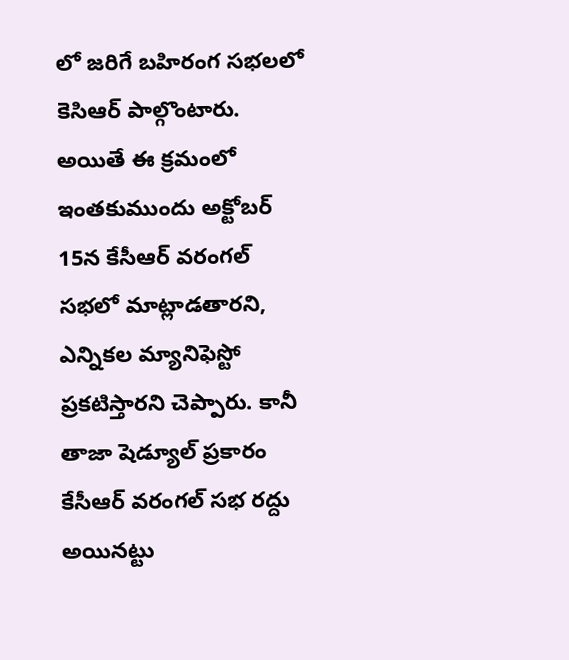లో జరిగే బహిరంగ సభలలో కెసిఆర్ పాల్గొంటారు. అయితే ఈ క్రమంలో ఇంతకుముందు అక్టోబర్ 15న కేసీఆర్ వరంగల్ సభలో మాట్లాడతారని, ఎన్నికల మ్యానిఫెస్టో ప్రకటిస్తారని చెప్పారు. కానీ తాజా షెడ్యూల్ ప్రకారం కేసీఆర్ వరంగల్ సభ రద్దు అయినట్టు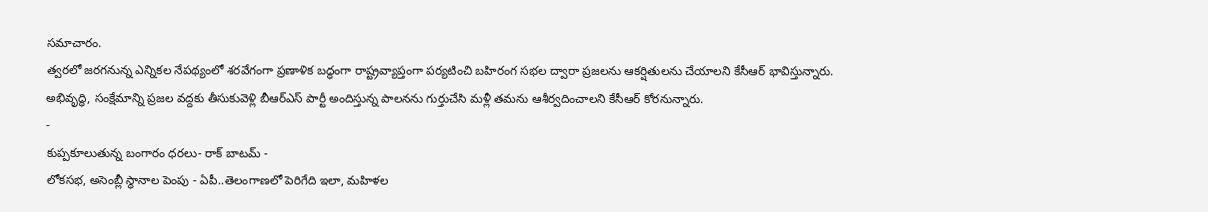సమాచారం.
త్వరలో జరగనున్న ఎన్నికల నేపథ్యంలో శరవేగంగా ప్రణాళిక బద్ధంగా రాష్ట్రవ్యాప్తంగా పర్యటించి బహిరంగ సభల ద్వారా ప్రజలను ఆకర్షితులను చేయాలని కేసీఆర్ భావిస్తున్నారు. అభివృద్ధి, సంక్షేమాన్ని ప్రజల వద్దకు తీసుకువెళ్లి బీఆర్ఎస్ పార్టీ అందిస్తున్న పాలనను గుర్తుచేసి మళ్లీ తమను ఆశీర్వదించాలని కేసీఆర్ కోరనున్నారు.
-
కుప్పకూలుతున్న బంగారం ధరలు- రాక్ బాటమ్ -
లోకసభ, అసెంబ్లీ స్థానాల పెంపు - ఏపీ..తెలంగాణలో పెరిగేది ఇలా, మహిళల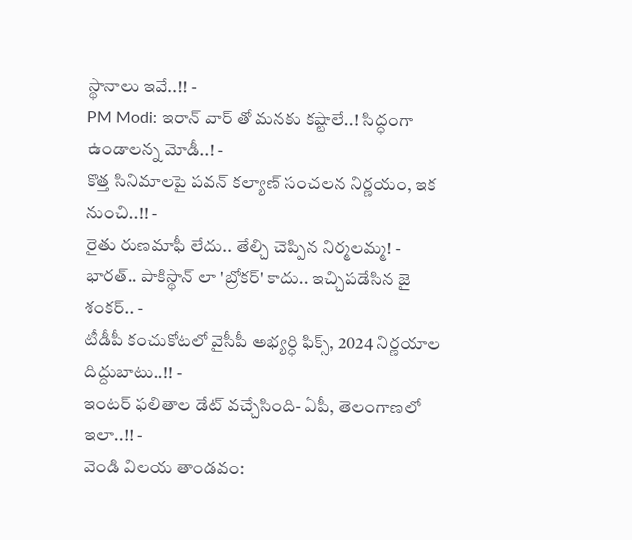స్థానాలు ఇవే..!! -
PM Modi: ఇరాన్ వార్ తో మనకు కష్టాలే..! సిద్ధంగా ఉండాలన్న మోడీ..! -
కొత్త సినిమాలపై పవన్ కల్యాణ్ సంచలన నిర్ణయం, ఇక నుంచి..!! -
రైతు రుణమాఫీ లేదు.. తేల్చి చెప్పిన నిర్మలమ్మ! -
భారత్.. పాకిస్థాన్ లా 'బ్రోకర్' కాదు.. ఇచ్చిపడేసిన జై శంకర్.. -
టీడీపీ కంచుకోటలో వైసీపీ అభ్యర్ధి ఫిక్స్, 2024 నిర్ణయాల దిద్దుబాటు..!! -
ఇంటర్ ఫలితాల డేట్ వచ్చేసింది- ఏపీ, తెలంగాణలో ఇలా..!! -
వెండి విలయ తాండవం: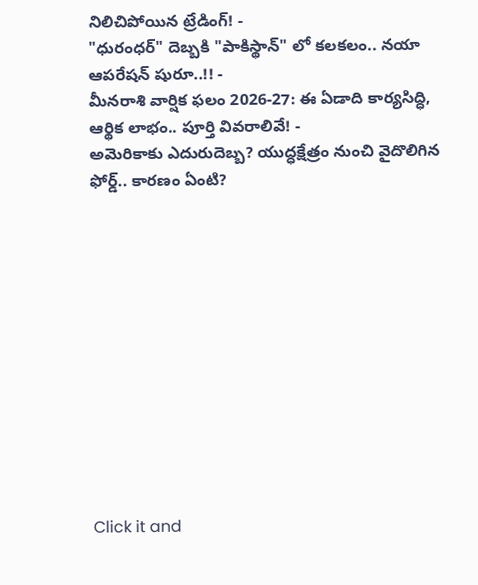నిలిచిపోయిన ట్రేడింగ్! -
"ధురంధర్" దెబ్బకి "పాకిస్థాన్" లో కలకలం.. నయా ఆపరేషన్ షురూ..!! -
మీనరాశి వార్షిక ఫలం 2026-27: ఈ ఏడాది కార్యసిద్ధి, ఆర్థిక లాభం.. పూర్తి వివరాలివే! -
అమెరికాకు ఎదురుదెబ్బ? యుద్ధక్షేత్రం నుంచి వైదొలిగిన ఫోర్డ్.. కారణం ఏంటి?












Click it and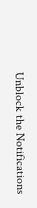Unblock the Notifications